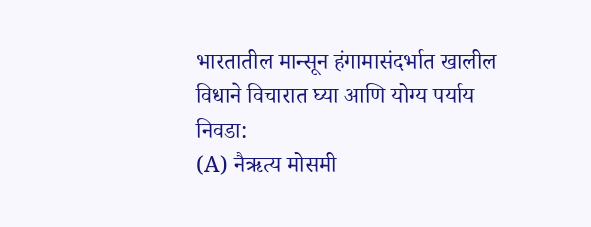भारतातील मान्सून हंगामासंदर्भात खालील विधाने विचारात घ्या आणि योग्य पर्याय निवडा:
(A) नैऋत्य मोसमी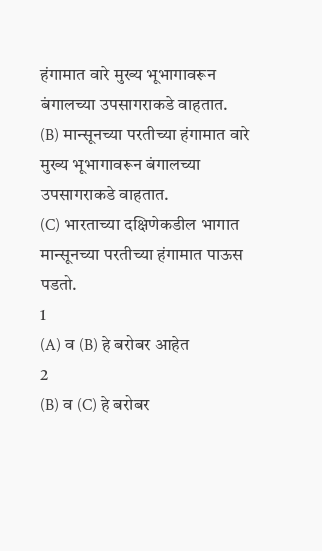हंगामात वारे मुख्य भूभागावरून बंगालच्या उपसागराकडे वाहतात.
(B) मान्सूनच्या परतीच्या हंगामात वारे मुख्य भूभागावरून बंगालच्या उपसागराकडे वाहतात.
(C) भारताच्या दक्षिणेकडील भागात मान्सूनच्या परतीच्या हंगामात पाऊस पडतो.
1
(A) व (B) हे बरोबर आहेत
2
(B) व (C) हे बरोबर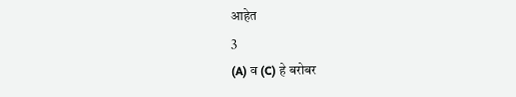आहेत
3
(A) व (C) हे बरोबर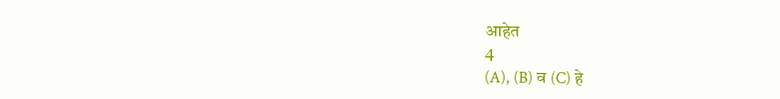आहेत
4
(A), (B) व (C) हे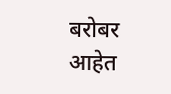बरोबर आहेत